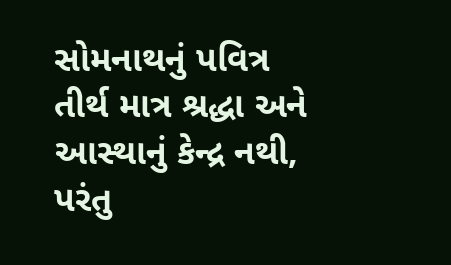સોમનાથનું પવિત્ર તીર્થ માત્ર શ્રદ્ધા અને આસ્થાનું કેન્દ્ર નથી, પરંતુ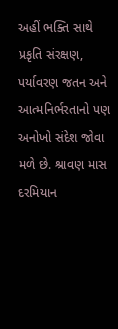અહીં ભક્તિ સાથે પ્રકૃતિ સંરક્ષણ, પર્યાવરણ જતન અને આત્મનિર્ભરતાનો પણ અનોખો સંદેશ જોવા મળે છે. શ્રાવણ માસ દરમિયાન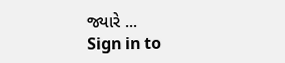જ્યારે ...
Sign in to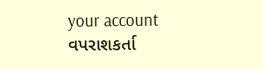your account
વપરાશકર્તા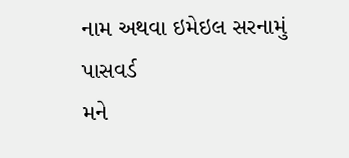નામ અથવા ઇમેઇલ સરનામું
પાસવર્ડ
મને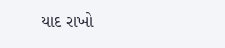યાદ રાખો